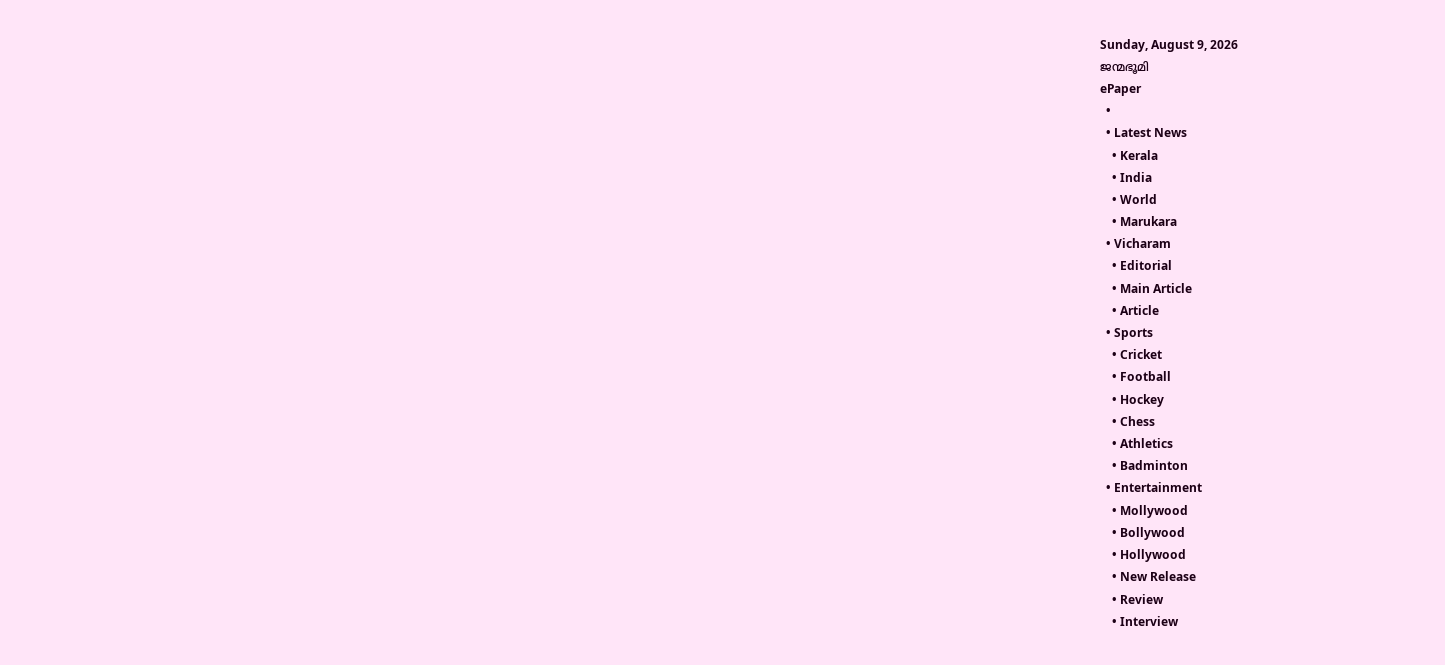Sunday, August 9, 2026
ജന്മഭൂമി
ePaper
  •
  • Latest News
    • Kerala
    • India
    • World
    • Marukara
  • Vicharam
    • Editorial
    • Main Article
    • Article
  • Sports
    • Cricket
    • Football
    • Hockey
    • Chess
    • Athletics
    • Badminton
  • Entertainment
    • Mollywood
    • Bollywood
    • Hollywood
    • New Release
    • Review
    • Interview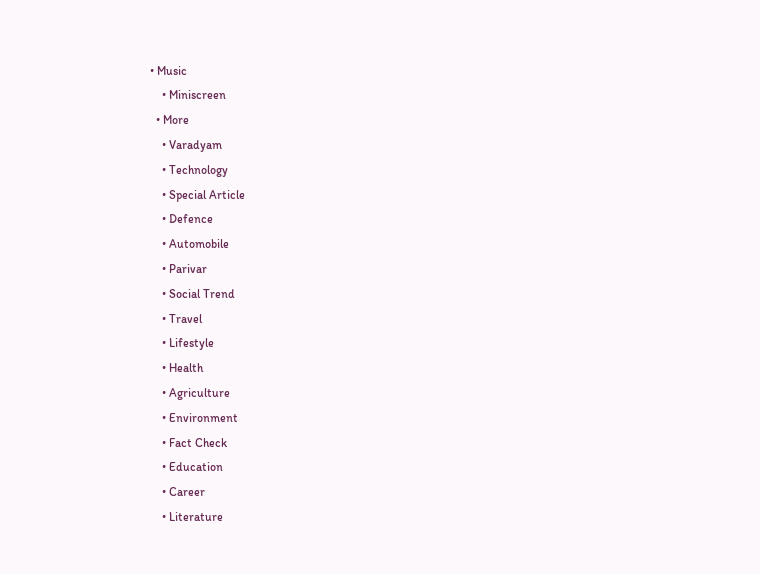• Music
    • Miniscreen
  • More
    • Varadyam
    • Technology
    • Special Article
    • Defence
    • Automobile
    • Parivar
    • Social Trend
    • Travel
    • Lifestyle
    • Health
    • Agriculture
    • Environment
    • Fact Check
    • Education
    • Career
    • Literature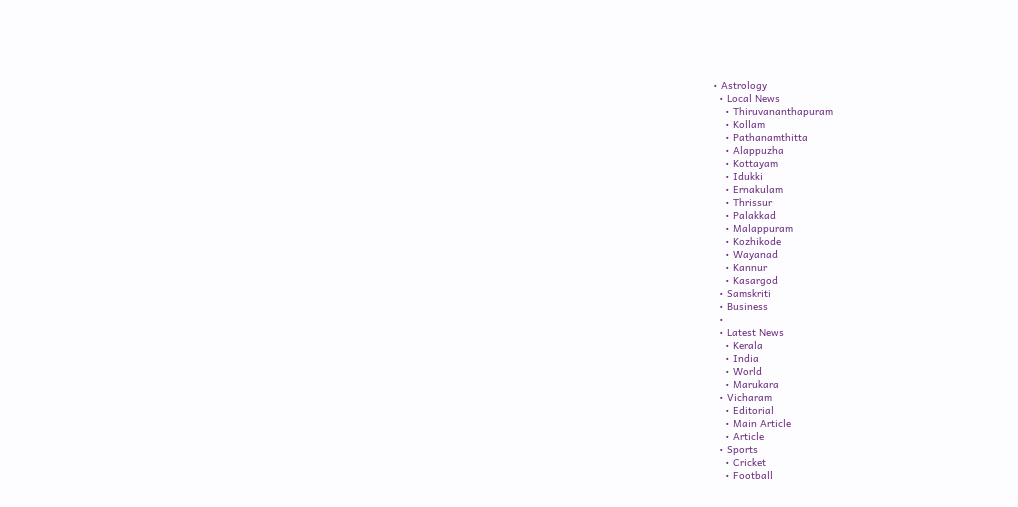• Astrology
  • Local News
    • Thiruvananthapuram
    • Kollam
    • Pathanamthitta
    • Alappuzha
    • Kottayam
    • Idukki
    • Ernakulam
    • Thrissur
    • Palakkad
    • Malappuram
    • Kozhikode
    • Wayanad
    • Kannur
    • Kasargod
  • Samskriti
  • Business
  •
  • Latest News
    • Kerala
    • India
    • World
    • Marukara
  • Vicharam
    • Editorial
    • Main Article
    • Article
  • Sports
    • Cricket
    • Football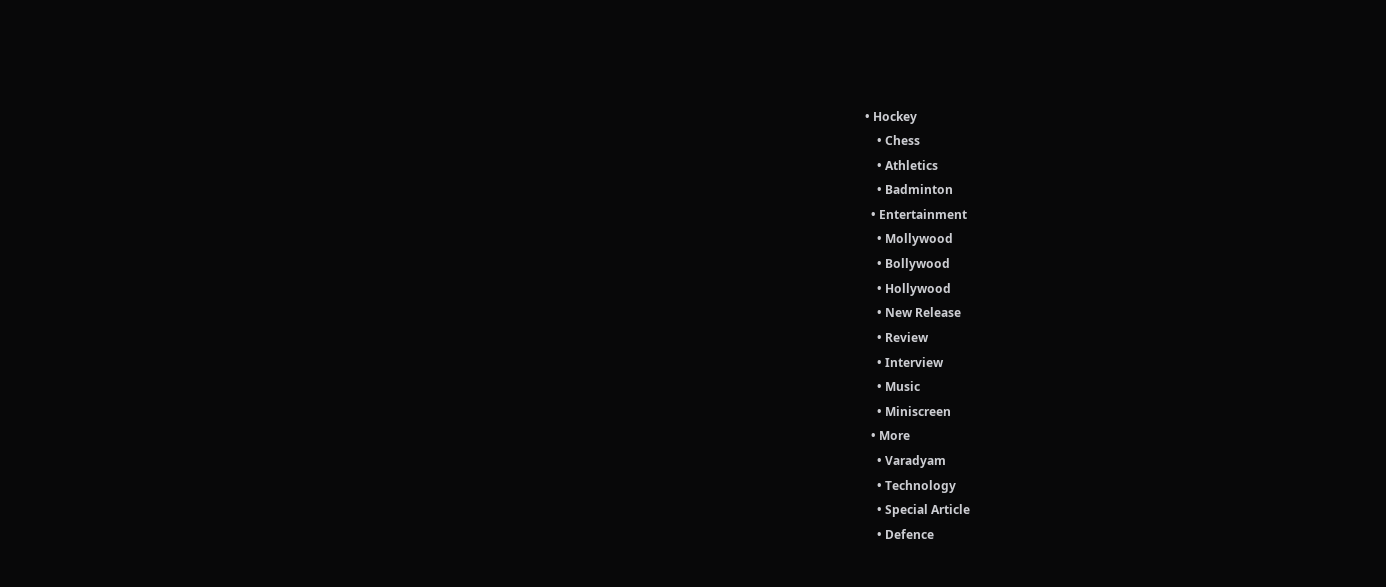• Hockey
    • Chess
    • Athletics
    • Badminton
  • Entertainment
    • Mollywood
    • Bollywood
    • Hollywood
    • New Release
    • Review
    • Interview
    • Music
    • Miniscreen
  • More
    • Varadyam
    • Technology
    • Special Article
    • Defence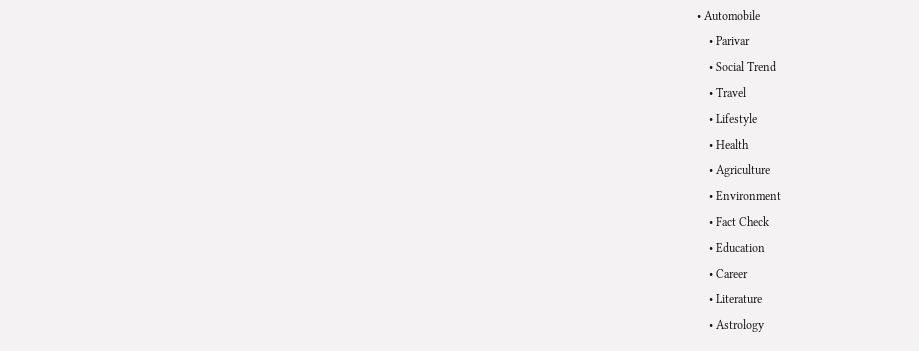• Automobile
    • Parivar
    • Social Trend
    • Travel
    • Lifestyle
    • Health
    • Agriculture
    • Environment
    • Fact Check
    • Education
    • Career
    • Literature
    • Astrology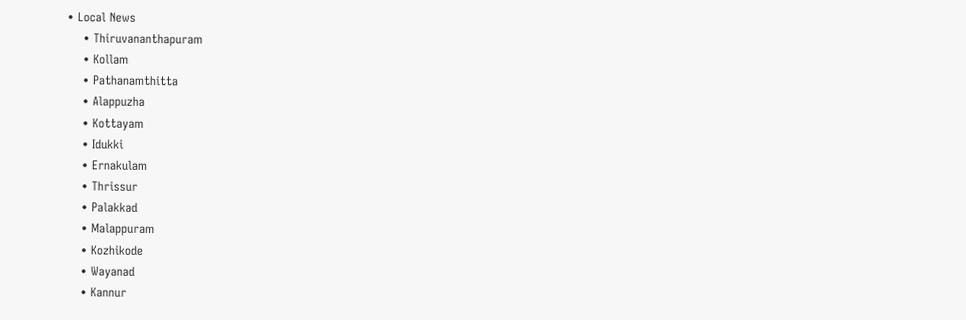• Local News
    • Thiruvananthapuram
    • Kollam
    • Pathanamthitta
    • Alappuzha
    • Kottayam
    • Idukki
    • Ernakulam
    • Thrissur
    • Palakkad
    • Malappuram
    • Kozhikode
    • Wayanad
    • Kannur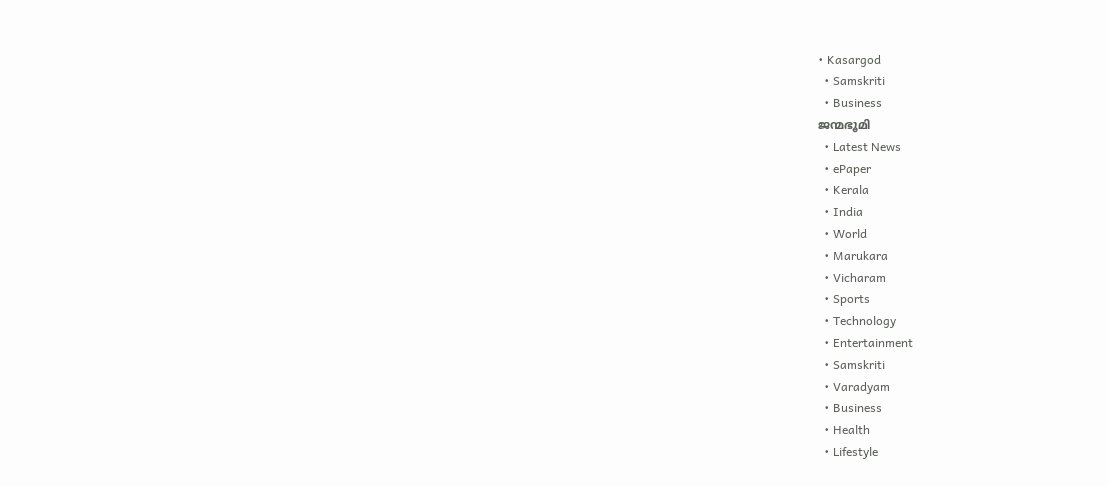• Kasargod
  • Samskriti
  • Business
ജന്മഭൂമി
  • Latest News
  • ePaper
  • Kerala
  • India
  • World
  • Marukara
  • Vicharam
  • Sports
  • Technology
  • Entertainment
  • Samskriti
  • Varadyam
  • Business
  • Health
  • Lifestyle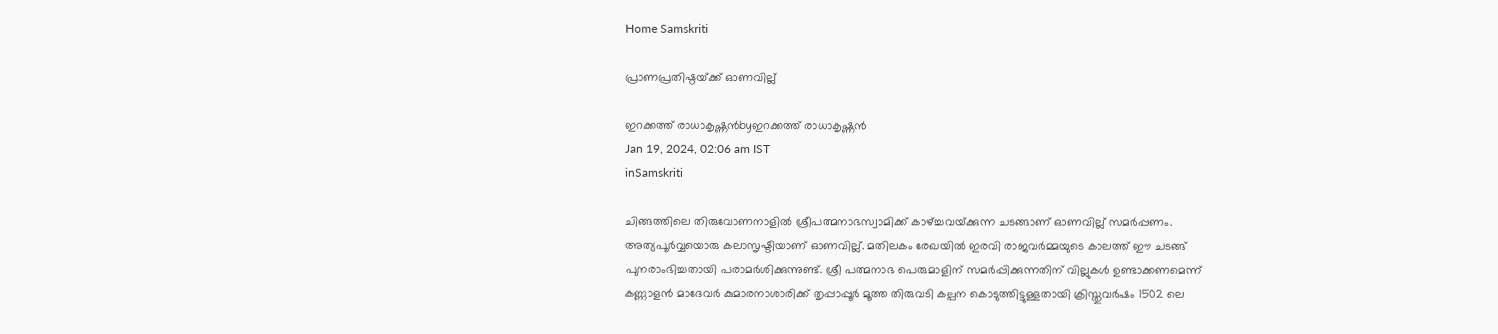Home Samskriti

പ്രാണപ്രതിഷ്ഠയ്‌ക്ക് ഓണവില്ല്

ഇറക്കത്ത് രാധാകൃഷ്ണന്‍byഇറക്കത്ത് രാധാകൃഷ്ണന്‍
Jan 19, 2024, 02:06 am IST
inSamskriti

ചിങ്ങത്തിലെ തിരുവോണനാളില്‍ ശ്രീപത്മനാഭസ്വാമിക്ക് കാഴ്‌ച്ചവയ്‌ക്കുന്ന ചടങ്ങാണ് ഓണവില്ല് സമര്‍പ്പണം. അത്യപൂര്‍വ്വയൊരു കലാസൃഷ്ടിയാണ് ഓണവില്ല്. മതിലകം രേഖയില്‍ ഇരവി രാജവര്‍മ്മയുടെ കാലത്ത് ഈ ചടങ്ങ് പുനരാംഭിച്ചതായി പരാമര്‍ശിക്കുന്നുണ്ട്. ശ്രീ പത്മനാഭ പെരുമാളിന് സമര്‍പ്പിക്കുന്നതിന് വില്ലുകള്‍ ഉണ്ടാക്കണമെന്ന് കണ്ണാളന്‍ മാദേവര്‍ കുമാരനാശാരിക്ക് തൃപ്പാപ്പൂര്‍ മൂത്ത തിരുവടി കല്പന കൊടുത്തിട്ടുള്ളതായി ക്രിസ്തുവര്‍ഷം 1502 ലെ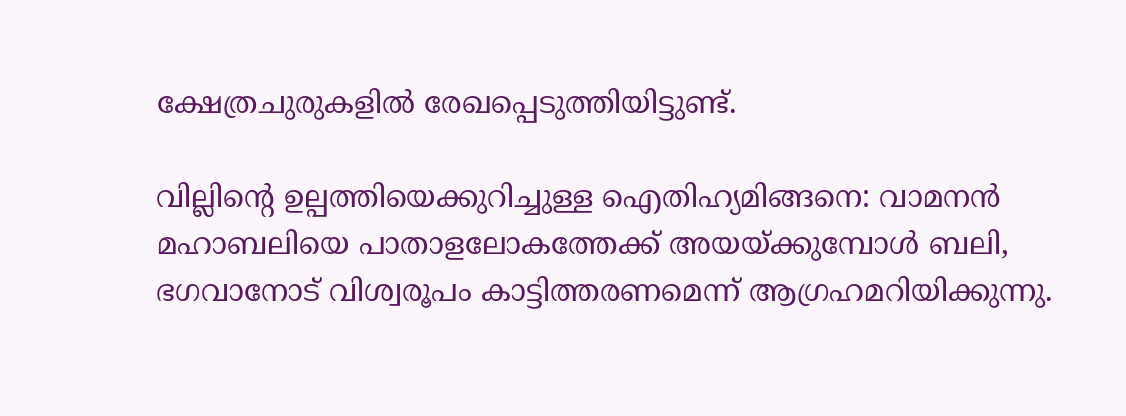ക്ഷേത്രചുരുകളില്‍ രേഖപ്പെടുത്തിയിട്ടുണ്ട്.

വില്ലിന്റെ ഉല്പത്തിയെക്കുറിച്ചുള്ള ഐതിഹ്യമിങ്ങനെ: വാമനന്‍ മഹാബലിയെ പാതാളലോകത്തേക്ക് അയയ്‌ക്കുമ്പോള്‍ ബലി, ഭഗവാനോട് വിശ്വരൂപം കാട്ടിത്തരണമെന്ന് ആഗ്രഹമറിയിക്കുന്നു.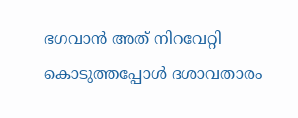ഭഗവാന്‍ അത് നിറവേറ്റി കൊടുത്തപ്പോള്‍ ദശാവതാരം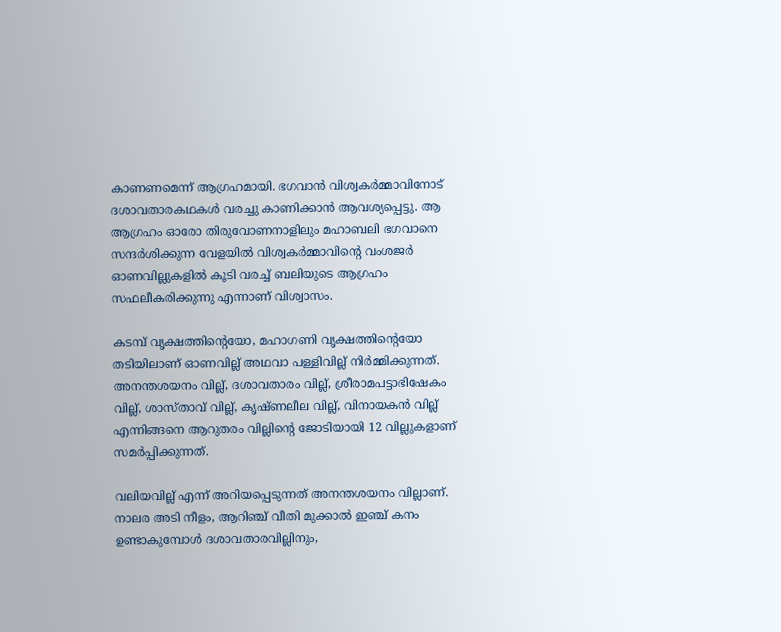കാണണമെന്ന് ആഗ്രഹമായി. ഭഗവാന്‍ വിശ്വകര്‍മ്മാവിനോട് ദശാവതാരകഥകള്‍ വരച്ചു കാണിക്കാന്‍ ആവശ്യപ്പെട്ടു. ആ ആഗ്രഹം ഓരോ തിരുവോണനാളിലും മഹാബലി ഭഗവാനെ സന്ദര്‍ശിക്കുന്ന വേളയില്‍ വിശ്വകര്‍മ്മാവിന്റെ വംശജര്‍ ഓണവില്ലുകളില്‍ കൂടി വരച്ച് ബലിയുടെ ആഗ്രഹം സഫലീകരിക്കുന്നു എന്നാണ് വിശ്വാസം.

കടമ്പ് വൃക്ഷത്തിന്റെയോ, മഹാഗണി വൃക്ഷത്തിന്റെയോ തടിയിലാണ് ഓണവില്ല് അഥവാ പള്ളിവില്ല് നിര്‍മ്മിക്കുന്നത്. അനന്തശയനം വില്ല്, ദശാവതാരം വില്ല്, ശ്രീരാമപട്ടാഭിഷേകം വില്ല്, ശാസ്താവ് വില്ല്, കൃഷ്ണലീല വില്ല്, വിനായകന്‍ വില്ല് എന്നിങ്ങനെ ആറുതരം വില്ലിന്റെ ജോടിയായി 12 വില്ലുകളാണ് സമര്‍പ്പിക്കുന്നത്.

വലിയവില്ല് എന്ന് അറിയപ്പെടുന്നത് അനന്തശയനം വില്ലാണ്. നാലര അടി നീളം, ആറിഞ്ച് വീതി മുക്കാല്‍ ഇഞ്ച് കനം ഉണ്ടാകുമ്പോള്‍ ദശാവതാരവില്ലിനും,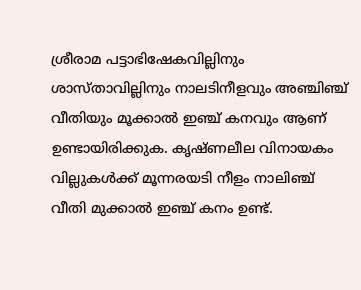ശ്രീരാമ പട്ടാഭിഷേകവില്ലിനും ശാസ്താവില്ലിനും നാലടിനീളവും അഞ്ചിഞ്ച് വീതിയും മൂക്കാല്‍ ഇഞ്ച് കനവും ആണ് ഉണ്ടായിരിക്കുക. കൃഷ്ണലീല വിനായകം വില്ലുകള്‍ക്ക് മൂന്നരയടി നീളം നാലിഞ്ച് വീതി മുക്കാല്‍ ഇഞ്ച് കനം ഉണ്ട്.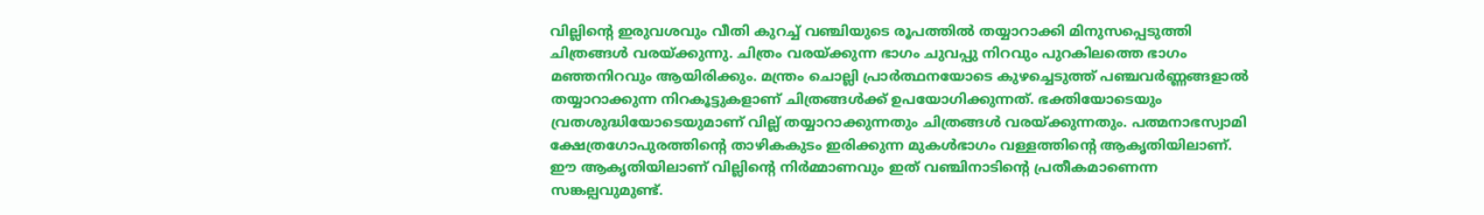വില്ലിന്റെ ഇരുവശവും വീതി കുറച്ച് വഞ്ചിയുടെ രൂപത്തില്‍ തയ്യാറാക്കി മിനുസപ്പെടുത്തി ചിത്രങ്ങള്‍ വരയ്‌ക്കുന്നു. ചിത്രം വരയ്‌ക്കുന്ന ഭാഗം ചുവപ്പു നിറവും പുറകിലത്തെ ഭാഗം മഞ്ഞനിറവും ആയിരിക്കും. മന്ത്രം ചൊല്ലി പ്രാര്‍ത്ഥനയോടെ കുഴച്ചെടുത്ത് പഞ്ചവര്‍ണ്ണങ്ങളാല്‍ തയ്യാറാക്കുന്ന നിറകൂട്ടുകളാണ് ചിത്രങ്ങള്‍ക്ക് ഉപയോഗിക്കുന്നത്. ഭക്തിയോടെയും വ്രതശുദ്ധിയോടെയുമാണ് വില്ല് തയ്യാറാക്കുന്നതും ചിത്രങ്ങള്‍ വരയ്‌ക്കുന്നതും. പത്മനാഭസ്വാമി ക്ഷേത്രഗോപുരത്തിന്റെ താഴികകുടം ഇരിക്കുന്ന മുകള്‍ഭാഗം വള്ളത്തിന്റെ ആകൃതിയിലാണ്. ഈ ആകൃതിയിലാണ് വില്ലിന്റെ നിര്‍മ്മാണവും ഇത് വഞ്ചിനാടിന്റെ പ്രതീകമാണെന്ന സങ്കല്പവുമുണ്ട്.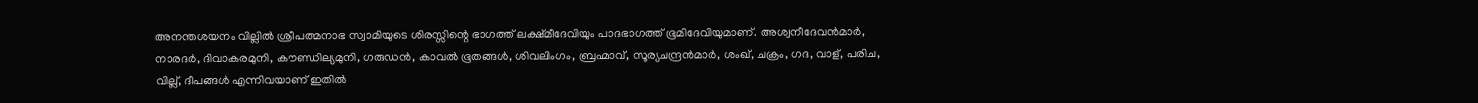അനന്തശയനം വില്ലില്‍ ശ്രീപത്മനാഭ സ്വാമിയുടെ ശിരസ്സിന്റെ ഭാഗത്ത് ലക്ഷ്മീദേവിയും പാദഭാഗത്ത് ഭൂമിദേവിയുമാണ്. അശ്വനീദേവന്‍മാര്‍, നാരദര്‍, ദിവാകരമുനി, കൗണ്ഡില്യമുനി, ഗരുഡന്‍, കാവല്‍ ഭൂതങ്ങള്‍, ശിവലിംഗം, ബ്രഹ്മാവ്, സൂര്യചന്ദ്രന്‍മാര്‍, ശംഖ്, ചക്രം, ഗദ, വാള്, പരിച, വില്ല്, ദീപങ്ങള്‍ എന്നിവയാണ് ഇതില്‍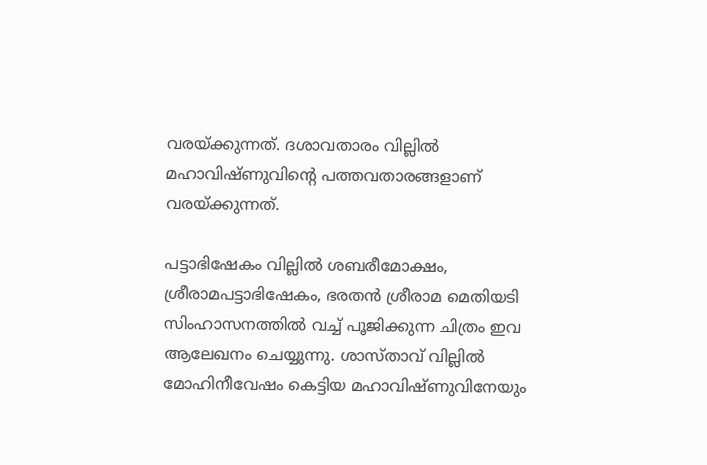വരയ്‌ക്കുന്നത്. ദശാവതാരം വില്ലില്‍ മഹാവിഷ്ണുവിന്റെ പത്തവതാരങ്ങളാണ് വരയ്‌ക്കുന്നത്.

പട്ടാഭിഷേകം വില്ലില്‍ ശബരീമോക്ഷം, ശ്രീരാമപട്ടാഭിഷേകം, ഭരതന്‍ ശ്രീരാമ മെതിയടി സിംഹാസനത്തില്‍ വച്ച് പൂജിക്കുന്ന ചിത്രം ഇവ ആലേഖനം ചെയ്യുന്നു. ശാസ്താവ് വില്ലില്‍ മോഹിനീവേഷം കെട്ടിയ മഹാവിഷ്ണുവിനേയും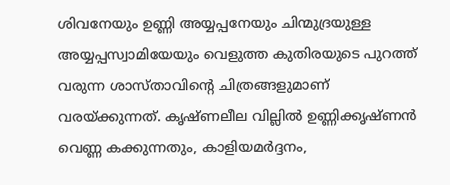ശിവനേയും ഉണ്ണി അയ്യപ്പനേയും ചിന്മുദ്രയുള്ള അയ്യപ്പസ്വാമിയേയും വെളുത്ത കുതിരയുടെ പുറത്ത് വരുന്ന ശാസ്താവിന്റെ ചിത്രങ്ങളുമാണ് വരയ്‌ക്കുന്നത്. കൃഷ്ണലീല വില്ലില്‍ ഉണ്ണിക്കൃഷ്ണന്‍ വെണ്ണ കക്കുന്നതും, കാളിയമര്‍ദ്ദനം,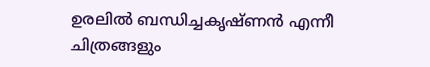ഉരലില്‍ ബന്ധിച്ചകൃഷ്ണന്‍ എന്നീ ചിത്രങ്ങളും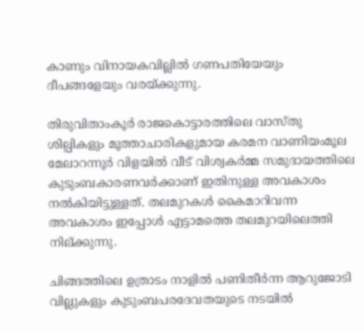കാണും വിനായകവില്ലില്‍ ഗണപതിയേയും ദീപങ്ങളേയും വരയ്‌ക്കുന്നു.

തിരുവിതാംകൂര്‍ രാജകൊട്ടാരത്തിലെ വാസ്തു ശില്പികളും മൂത്താചാരികളുമായ കരമന വാണിയംമൂല മേലാറന്നൂര്‍ വിളയില്‍ വീട് വിശ്വകര്‍മ്മ സമുദായത്തിലെ കുടുംബകാരണവര്‍ക്കാണ് ഇതിനുള്ള അവകാശം നല്‍കിയിട്ടുള്ളത്. തലമുറകള്‍ കൈമാറിവന്ന അവകാശം ഇപ്പോള്‍ എട്ടാമത്തെ തലമുറയിലെത്തി നില്ക്കുന്നു.

ചിങ്ങത്തിലെ ഉത്രാടം നാളില്‍ പണിതീര്‍ന്ന ആറുജോടി വില്ലുകളും കുടുംബപരദേവതയുടെ നടയില്‍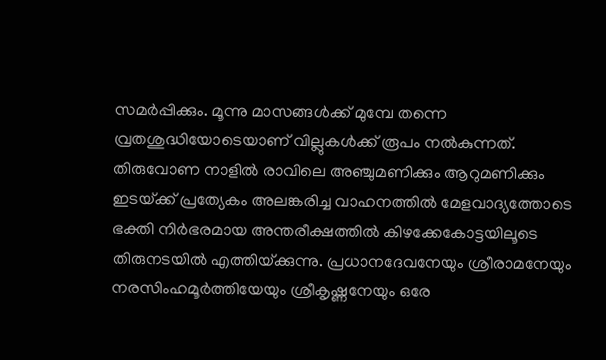സമര്‍പ്പിക്കും. മൂന്നു മാസങ്ങള്‍ക്ക് മുമ്പേ തന്നെ വ്രതശുദ്ധിയോടെയാണ് വില്ലുകള്‍ക്ക് രൂപം നല്‍കുന്നത്. തിരുവോണ നാളില്‍ രാവിലെ അഞ്ചുമണിക്കും ആറുമണിക്കും ഇടയ്‌ക്ക് പ്രത്യേകം അലങ്കരിച്ച വാഹനത്തില്‍ മേളവാദ്യത്തോടെ ഭക്തി നിര്‍ഭരമായ അന്തരീക്ഷത്തില്‍ കിഴക്കേകോട്ടയിലൂടെ തിരുനടയില്‍ എത്തിയ്‌ക്കുന്നു. പ്രധാനദേവനേയും ശ്രീരാമനേയും നരസിംഹമൂര്‍ത്തിയേയും ശ്രീകൃഷ്ണനേയും ഒരേ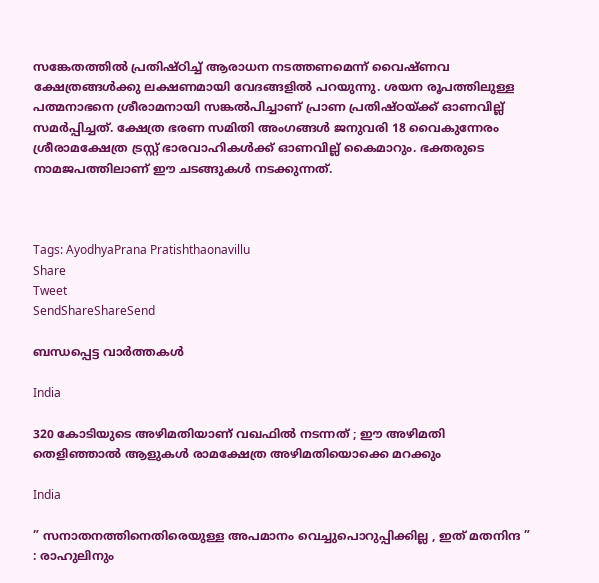സങ്കേതത്തില്‍ പ്രതിഷ്ഠിച്ച് ആരാധന നടത്തണമെന്ന് വൈഷ്ണവ ക്ഷേത്രങ്ങള്‍ക്കു ലക്ഷണമായി വേദങ്ങളില്‍ പറയുന്നു. ശയന രൂപത്തിലുള്ള പത്മനാഭനെ ശ്രീരാമനായി സങ്കല്‍പിച്ചാണ് പ്രാണ പ്രതിഷ്ഠയ്‌ക്ക് ഓണവില്ല് സമര്‍പ്പിച്ചത്. ക്ഷേത്ര ഭരണ സമിതി അംഗങ്ങള്‍ ജനുവരി 18 വൈകുന്നേരം ശ്രീരാമക്ഷേത്ര ട്രസ്റ്റ് ഭാരവാഹികള്‍ക്ക് ഓണവില്ല് കൈമാറും. ഭക്തരുടെ നാമജപത്തിലാണ് ഈ ചടങ്ങുകള്‍ നടക്കുന്നത്.



Tags: AyodhyaPrana Pratishthaonavillu
Share
Tweet
SendShareShareSend

ബന്ധപ്പെട്ട വാര്‍ത്തകള്‍

India

320 കോടിയുടെ അഴിമതിയാണ് വഖഫിൽ നടന്നത് ; ഈ അഴിമതി തെളിഞ്ഞാൽ ആളുകൾ രാമക്ഷേത്ര അഴിമതിയൊക്കെ മറക്കും

India

” സനാതനത്തിനെതിരെയുള്ള അപമാനം വെച്ചുപൊറുപ്പിക്കില്ല , ഇത് മതനിന്ദ ” : രാഹുലിനും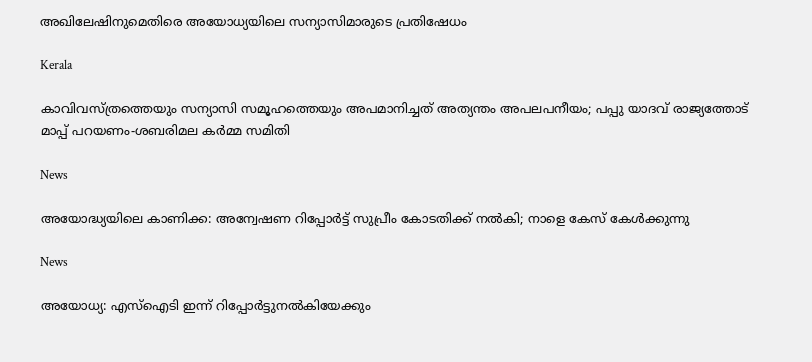അഖിലേഷിനുമെതിരെ അയോധ്യയിലെ സന്യാസിമാരുടെ പ്രതിഷേധം

Kerala

കാവിവസ്ത്രത്തെയും സന്യാസി സമൂഹത്തെയും അപമാനിച്ചത് അത്യന്തം അപലപനീയം; പപ്പു യാദവ് രാജ്യത്തോട് മാപ്പ് പറയണം-ശബരിമല കര്‍മ്മ സമിതി

News

അയോദ്ധ്യയിലെ കാണിക്ക: അന്വേഷണ റിപ്പോർട്ട് സുപ്രീം കോടതിക്ക് നൽകി; നാളെ കേസ് കേൾക്കുന്നു

News

അയോധ്യ: എസ്‌ഐടി ഇന്ന് റിപ്പോർട്ടുനൽകിയേക്കും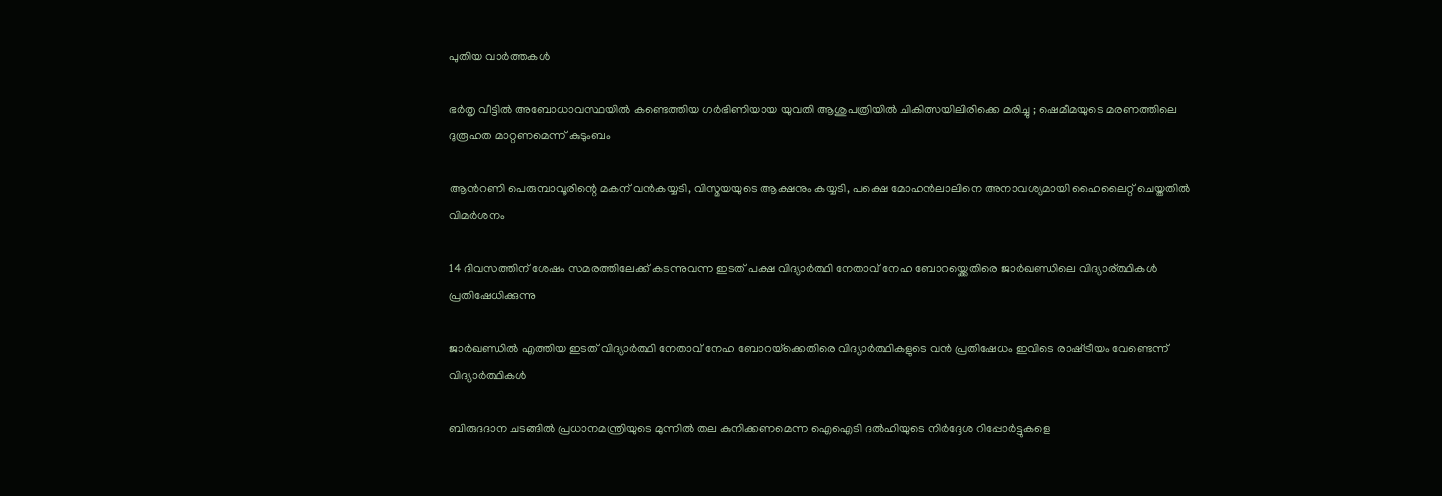പുതിയ വാര്‍ത്തകള്‍

ഭര്‍തൃ വീട്ടില്‍ അബോധാവസ്ഥയില്‍ കണ്ടെത്തിയ ഗർഭിണിയായ യുവതി ആശുപത്രിയിൽ ചികിത്സയിലിരിക്കെ മരിച്ചു ; ഷെമീമയുടെ മരണത്തിലെ ദുരൂഹത മാറ്റണമെന്ന് കുടുംബം

ആന്‍റണി പെരുമ്പാവൂരിന്റെ മകന് വന്‍കയ്യടി, വിസ്മയയുടെ ആക്ഷനും കയ്യടി, പക്ഷെ മോഹന്‍ലാലിനെ അനാവശ്യമായി ഹൈലൈറ്റ് ചെയ്തതില്‍ വിമര്‍ശനം

14 ദിവസത്തിന് ശേഷം സമരത്തിലേക്ക് കടന്നുവന്ന ഇടത് പക്ഷ വിദ്യാര്‍ത്ഥി നേതാവ് നേഹ ബോറയ്ക്കെതിരെ ജാര്‍ഖണ്ഡിലെ വിദ്യാര‍്ത്ഥികള്‍ പ്രതിഷേധിക്കുന്നു

ജാര്‍ഖണ്ഡില്‍ എത്തിയ ഇടത് വിദ്യാര്‍ത്ഥി നേതാവ് നേഹ ബോറയ്‌ക്കെതിരെ വിദ്യാര്‍ത്ഥികളുടെ വന്‍ പ്രതിഷേധം ഇവിടെ രാഷ്‌ട്രീയം വേണ്ടെന്ന് വിദ്യാര്‍ത്ഥികള്‍

ബിരുദദാന ചടങ്ങിൽ പ്രധാനമന്ത്രിയുടെ മുന്നിൽ തല കുനിക്കണമെന്ന ഐഐടി ദൽഹിയുടെ നിർദ്ദേശ റിപ്പോർട്ടുകളെ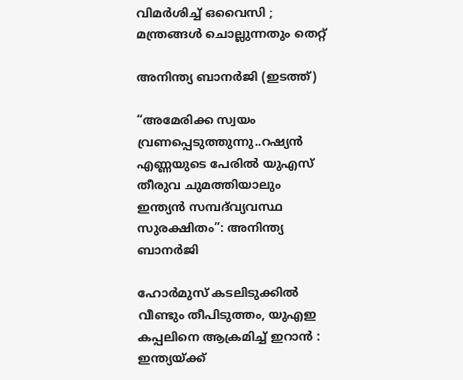വിമർശിച്ച് ഒവൈസി ; മന്ത്രങ്ങൾ ചൊല്ലുന്നതും തെറ്റ്

അനിന്ത്യ ബാനര്‍ജി (ഇടത്ത്)

“അമേരിക്ക സ്വയം വ്രണപ്പെടുത്തുന്നു..റഷ്യൻ എണ്ണയുടെ പേരില്‍ യുഎസ് തീരുവ ചുമത്തിയാലും ഇന്ത്യന്‍ സമ്പദ്‌വ്യവസ്ഥ സുരക്ഷിതം”: അനിന്ത്യ ബാനര്‍ജി

ഹോർമുസ് കടലിടുക്കിൽ വീണ്ടും തീപിടുത്തം, യുഎഇ കപ്പലിനെ ആക്രമിച്ച് ഇറാൻ : ഇന്ത്യയ്‌ക്ക്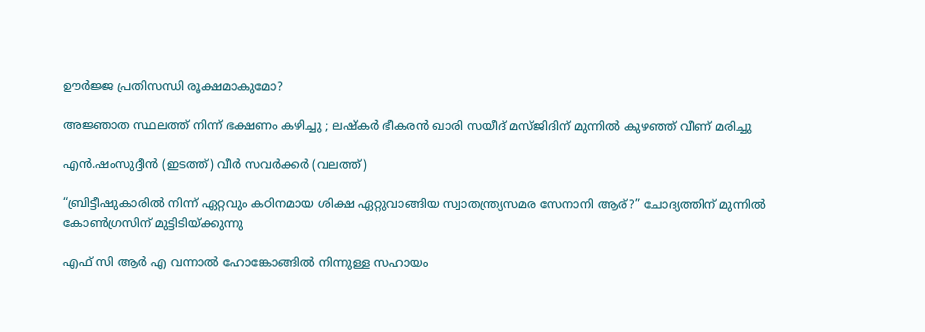ഊർജ്ജ പ്രതിസന്ധി രൂക്ഷമാകുമോ?

അജ്ഞാത സ്ഥലത്ത് നിന്ന് ഭക്ഷണം കഴിച്ചു ; ലഷ്‌കർ ഭീകരൻ ഖാരി സയീദ് മസ്ജിദിന് മുന്നിൽ കുഴഞ്ഞ് വീണ് മരിച്ചു

എന്‍.ഷംസുദ്ദീന്‍ (ഇടത്ത്) വീര്‍ സവര്‍ക്കര്‍ (വലത്ത്)

“ബ്രിട്ടീഷുകാരിൽ നിന്ന് ഏറ്റവും കഠിനമായ ശിക്ഷ ഏറ്റുവാങ്ങിയ സ്വാതന്ത്ര്യസമര സേനാനി ആര്?” ചോദ്യത്തിന് മുന്നില്‍ കോണ്‍ഗ്രസിന് മുട്ടിടിയ്‌ക്കുന്നു

എഫ് സി ആർ എ വന്നാൽ ഹോങ്കോങ്ങിൽ നിന്നുള്ള സഹായം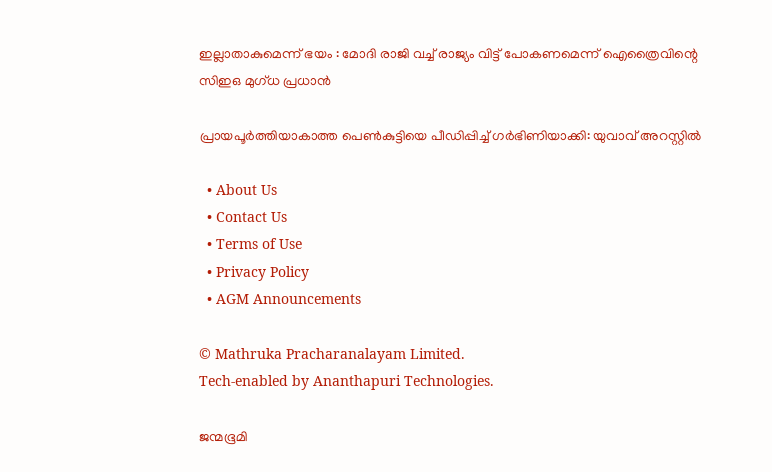ഇല്ലാതാകുമെന്ന് ഭയം : മോദി രാജി വച്ച് രാജ്യം വിട്ട് പോകണമെന്ന് ഐത്രൈവിന്റെ സിഇഒ മുഗ്ധ പ്രധാൻ

പ്രായപൂര്‍ത്തിയാകാത്ത പെണ്‍കുട്ടിയെ പീഡിപ്പിച്ച് ഗര്‍ഭിണിയാക്കി: യുവാവ് അറസ്റ്റില്‍

  • About Us
  • Contact Us
  • Terms of Use
  • Privacy Policy
  • AGM Announcements

© Mathruka Pracharanalayam Limited.
Tech-enabled by Ananthapuri Technologies.

ജന്മഭൂമി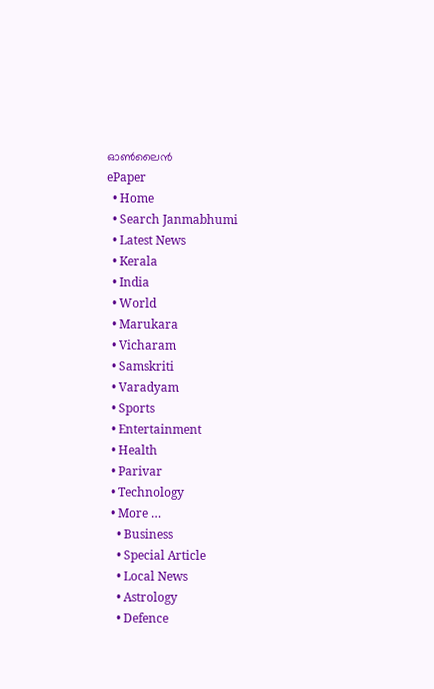ഓണ്‍ലൈന്‍
ePaper
  • Home
  • Search Janmabhumi
  • Latest News
  • Kerala
  • India
  • World
  • Marukara
  • Vicharam
  • Samskriti
  • Varadyam
  • Sports
  • Entertainment
  • Health
  • Parivar
  • Technology
  • More …
    • Business
    • Special Article
    • Local News
    • Astrology
    • Defence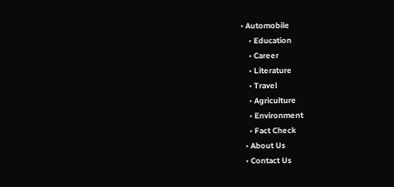• Automobile
    • Education
    • Career
    • Literature
    • Travel
    • Agriculture
    • Environment
    • Fact Check
  • About Us
  • Contact Us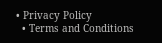• Privacy Policy
  • Terms and Conditions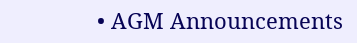• AGM Announcements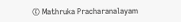© Mathruka Pracharanalayam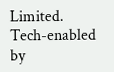Limited.
Tech-enabled by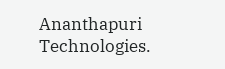Ananthapuri Technologies.